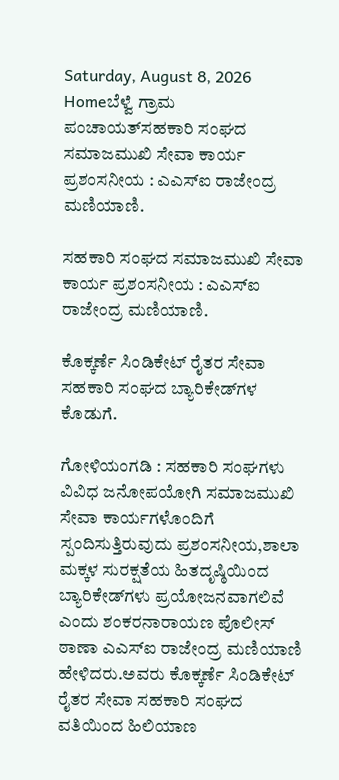Saturday, August 8, 2026
Homeಬೆಳ್ವೆ ಗ್ರಾಮ ಪಂಚಾಯತ್‌ಸಹಕಾರಿ ಸಂಘದ ಸಮಾಜಮುಖಿ ಸೇವಾ ಕಾರ್ಯ ಪ್ರಶಂಸನೀಯ : ಎಎಸ್‌ಐ ರಾಜೇಂದ್ರ ಮಣಿಯಾಣಿ.

ಸಹಕಾರಿ ಸಂಘದ ಸಮಾಜಮುಖಿ ಸೇವಾ ಕಾರ್ಯ ಪ್ರಶಂಸನೀಯ : ಎಎಸ್‌ಐ ರಾಜೇಂದ್ರ ಮಣಿಯಾಣಿ.

ಕೊಕ್ಕರ್ಣೆ ಸಿಂಡಿಕೇಟ್ ರೈತರ ಸೇವಾ ಸಹಕಾರಿ ಸಂಘದ ಬ್ಯಾರಿಕೇಡ್‌ಗಳ ಕೊಡುಗೆ.

ಗೋಳಿಯಂಗಡಿ : ಸಹಕಾರಿ ಸಂಘಗಳು ವಿವಿಧ ಜನೋಪಯೋಗಿ ಸಮಾಜಮುಖಿ ಸೇವಾ ಕಾರ್ಯಗಳೊಂದಿಗೆ ಸ್ಪಂದಿಸುತ್ತಿರುವುದು ಪ್ರಶಂಸನೀಯ,ಶಾಲಾ ಮಕ್ಕಳ ಸುರಕ್ಷತೆಯ ಹಿತದೃಷ್ಠಿಯಿಂದ ಬ್ಯಾರಿಕೇಡ್‌ಗಳು ಪ್ರಯೋಜನವಾಗಲಿವೆ ಎಂದು ಶಂಕರನಾರಾಯಣ ಪೊಲೀಸ್ ಠಾಣಾ ಎಎಸ್‌ಐ ರಾಜೇಂದ್ರ ಮಣಿಯಾಣಿ ಹೇಳಿದರು.ಅವರು ಕೊಕ್ಕರ್ಣೆ ಸಿಂಡಿಕೇಟ್ ರೈತರ ಸೇವಾ ಸಹಕಾರಿ ಸಂಘದ ವತಿಯಿಂದ ಹಿಲಿಯಾಣ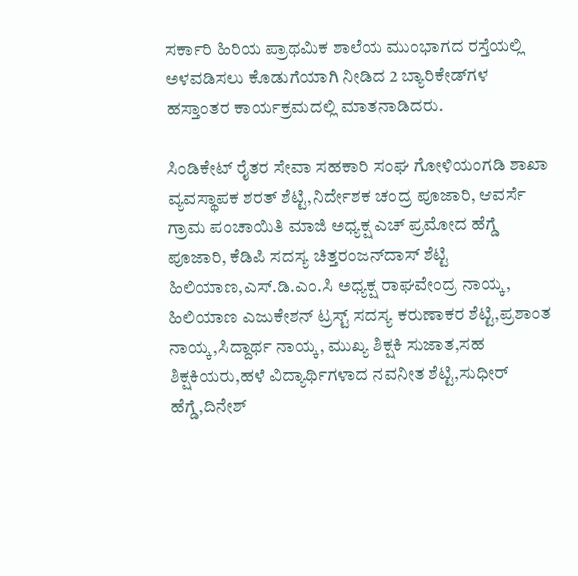ಸರ್ಕಾರಿ ಹಿರಿಯ ಪ್ರಾಥಮಿಕ ಶಾಲೆಯ ಮುಂಭಾಗದ ರಸ್ತೆಯಲ್ಲಿ ಅಳವಡಿಸಲು ಕೊಡುಗೆಯಾಗಿ ನೀಡಿದ 2 ಬ್ಯಾರಿಕೇಡ್‌ಗಳ ಹಸ್ತಾಂತರ ಕಾರ್ಯಕ್ರಮದಲ್ಲಿ ಮಾತನಾಡಿದರು.

ಸಿಂಡಿಕೇಟ್ ರೈತರ ಸೇವಾ ಸಹಕಾರಿ ಸಂಘ ಗೋಳಿಯಂಗಡಿ ಶಾಖಾ ವ್ಯವಸ್ಥಾಪಕ ಶರತ್ ಶೆಟ್ಟಿ,ನಿರ್ದೇಶಕ ಚಂದ್ರ ಪೂಜಾರಿ, ಆವರ್ಸೆ ಗ್ರಾಮ ಪಂಚಾಯಿತಿ ಮಾಜಿ ಅಧ್ಯಕ್ಷ ಎಚ್ ಪ್ರಮೋದ ಹೆಗ್ಡೆ ಪೂಜಾರಿ, ಕೆಡಿಪಿ ಸದಸ್ಯ ಚಿತ್ತರಂಜನ್‌ದಾಸ್ ಶೆಟ್ಟಿ ಹಿಲಿಯಾಣ,ಎಸ್.ಡಿ.ಎಂ.ಸಿ ಅಧ್ಯಕ್ಷ ರಾಘವೇಂದ್ರ ನಾಯ್ಕ, ಹಿಲಿಯಾಣ ಎಜುಕೇಶನ್ ಟ್ರಸ್ಟ್ ಸದಸ್ಯ ಕರುಣಾಕರ ಶೆಟ್ಟಿ,ಪ್ರಶಾಂತ ನಾಯ್ಕ,ಸಿದ್ದಾರ್ಥ ನಾಯ್ಕ, ಮುಖ್ಯ ಶಿಕ್ಷಕಿ ಸುಜಾತ,ಸಹ ಶಿಕ್ಷಕಿಯರು,ಹಳೆ ವಿದ್ಯಾರ್ಥಿಗಳಾದ ನವನೀತ ಶೆಟ್ಟಿ,ಸುಧೀರ್ ಹೆಗ್ಡೆ,ದಿನೇಶ್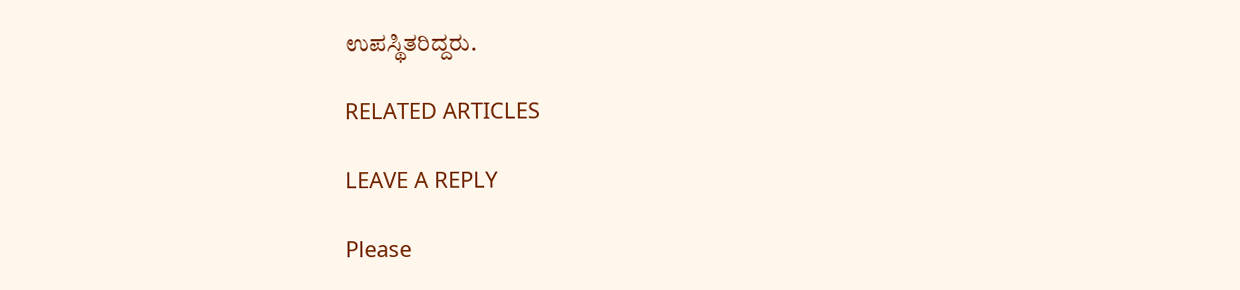ಉಪಸ್ಥಿತರಿದ್ದರು.

RELATED ARTICLES

LEAVE A REPLY

Please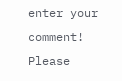enter your comment!
Please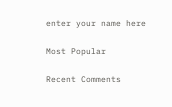enter your name here

Most Popular

Recent Comments